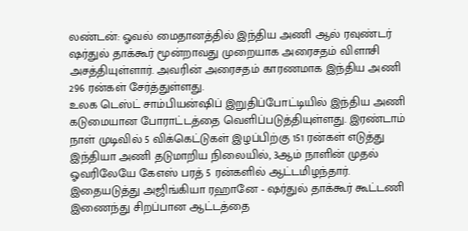லண்டன்: ஓவல் மைதானத்தில் இந்திய அணி ஆல் ரவுண்டர் ஷர்துல் தாக்கூர் மூன்றாவது முறையாக அரைசதம் விளாசி அசத்தியுள்ளார். அவரின் அரைசதம் காரணமாக இந்திய அணி 296 ரன்கள் சேர்த்துள்ளது.
உலக டெஸ்ட் சாம்பியன்ஷிப் இறுதிப்போட்டியில் இந்திய அணி கடுமையான போராட்டத்தை வெளிப்படுத்தியுள்ளது. இரண்டாம் நாள் முடிவில் 5 விக்கெட்டுகள் இழப்பிற்கு 151 ரன்கள் எடுத்து இந்தியா அணி தடுமாறிய நிலையில், 3ஆம் நாளின் முதல் ஓவரிலேயே கேஎஸ் பரத் 5 ரன்களில் ஆட்டமிழந்தார். இதையடுத்து அஜிங்கியா ரஹானே - ஷர்துல் தாக்கூர் கூட்டணி இணைந்து சிறப்பான ஆட்டத்தை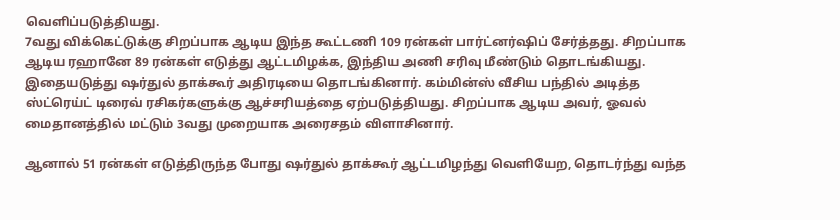வெளிப்படுத்தியது.
7வது விக்கெட்டுக்கு சிறப்பாக ஆடிய இந்த கூட்டணி 109 ரன்கள் பார்ட்னர்ஷிப் சேர்த்தது. சிறப்பாக ஆடிய ரஹானே 89 ரன்கள் எடுத்து ஆட்டமிழக்க, இந்திய அணி சரிவு மீண்டும் தொடங்கியது. இதையடுத்து ஷர்துல் தாக்கூர் அதிரடியை தொடங்கினார். கம்மின்ஸ் வீசிய பந்தில் அடித்த ஸ்ட்ரெய்ட் டிரைவ் ரசிகர்களுக்கு ஆச்சரியத்தை ஏற்படுத்தியது. சிறப்பாக ஆடிய அவர், ஓவல் மைதானத்தில் மட்டும் 3வது முறையாக அரைசதம் விளாசினார்.

ஆனால் 51 ரன்கள் எடுத்திருந்த போது ஷர்துல் தாக்கூர் ஆட்டமிழந்து வெளியேற, தொடர்ந்து வந்த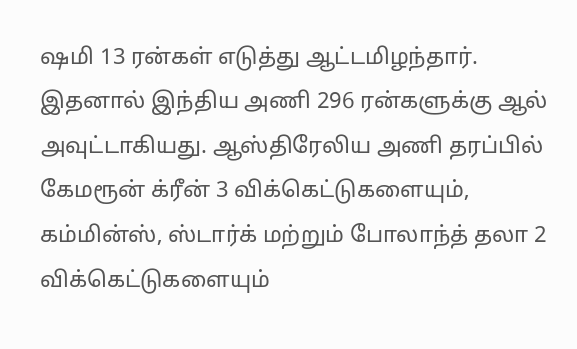ஷமி 13 ரன்கள் எடுத்து ஆட்டமிழந்தார். இதனால் இந்திய அணி 296 ரன்களுக்கு ஆல் அவுட்டாகியது. ஆஸ்திரேலிய அணி தரப்பில் கேமரூன் க்ரீன் 3 விக்கெட்டுகளையும், கம்மின்ஸ், ஸ்டார்க் மற்றும் போலாந்த் தலா 2 விக்கெட்டுகளையும்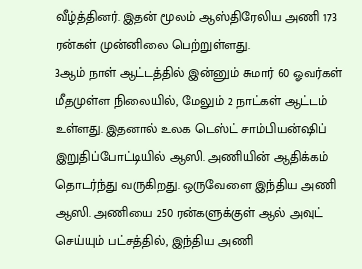வீழ்த்தினர். இதன் மூலம் ஆஸ்திரேலிய அணி 173 ரன்கள் முன்னிலை பெற்றுள்ளது.
3ஆம் நாள் ஆட்டத்தில் இன்னும் சுமார் 60 ஓவர்கள் மீதமுள்ள நிலையில், மேலும் 2 நாட்கள் ஆட்டம் உள்ளது. இதனால் உலக டெஸ்ட் சாம்பியன்ஷிப் இறுதிப்போட்டியில் ஆஸி. அணியின் ஆதிக்கம் தொடர்ந்து வருகிறது. ஒருவேளை இந்திய அணி ஆஸி. அணியை 250 ரன்களுக்குள் ஆல் அவுட் செய்யும் பட்சத்தில், இந்திய அணி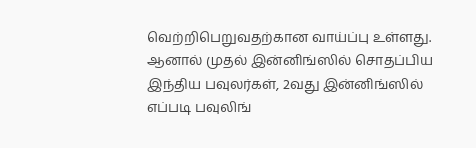வெற்றிபெறுவதற்கான வாய்ப்பு உள்ளது. ஆனால் முதல் இன்னிங்ஸில் சொதப்பிய இந்திய பவுலர்கள், 2வது இன்னிங்ஸில் எப்படி பவுலிங்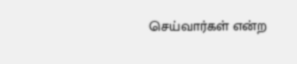செய்வார்கள் என்ற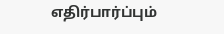எதிர்பார்ப்பும்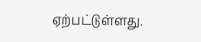ஏற்பட்டுள்ளது.